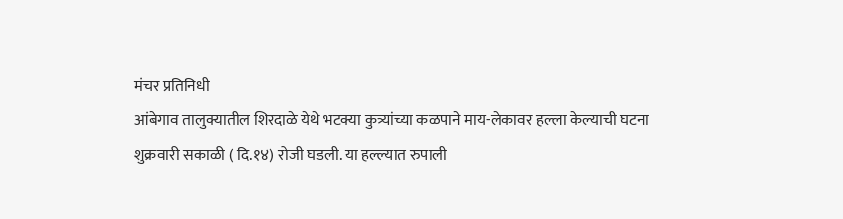मंचर प्रतिनिधी
आंबेगाव तालुक्यातील शिरदाळे येथे भटक्या कुत्र्यांच्या कळपाने माय-लेकावर हल्ला केल्याची घटना शुक्रवारी सकाळी ( दि.१४) रोजी घडली. या हल्ल्यात रुपाली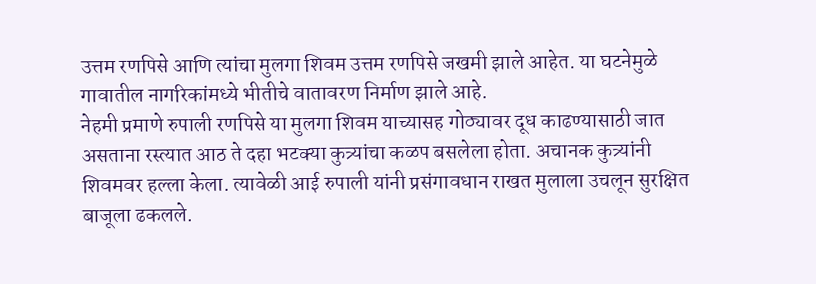उत्तम रणपिसे आणि त्यांचा मुलगा शिवम उत्तम रणपिसे जखमी झाले आहेत. या घटनेमुळे गावातील नागरिकांमध्ये भीतीचे वातावरण निर्माण झाले आहे.
नेहमी प्रमाणे रुपाली रणपिसे या मुलगा शिवम याच्यासह गोठ्यावर दूध काढण्यासाठी जात असताना रस्त्यात आठ ते दहा भटक्या कुत्र्यांचा कळप बसलेला होता. अचानक कुत्र्यांनी शिवमवर हल्ला केला. त्यावेळी आई रुपाली यांनी प्रसंगावधान राखत मुलाला उचलून सुरक्षित बाजूला ढकलले.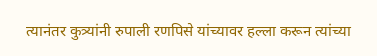त्यानंतर कुत्र्यांनी रुपाली रणपिसे यांच्यावर हल्ला करून त्यांच्या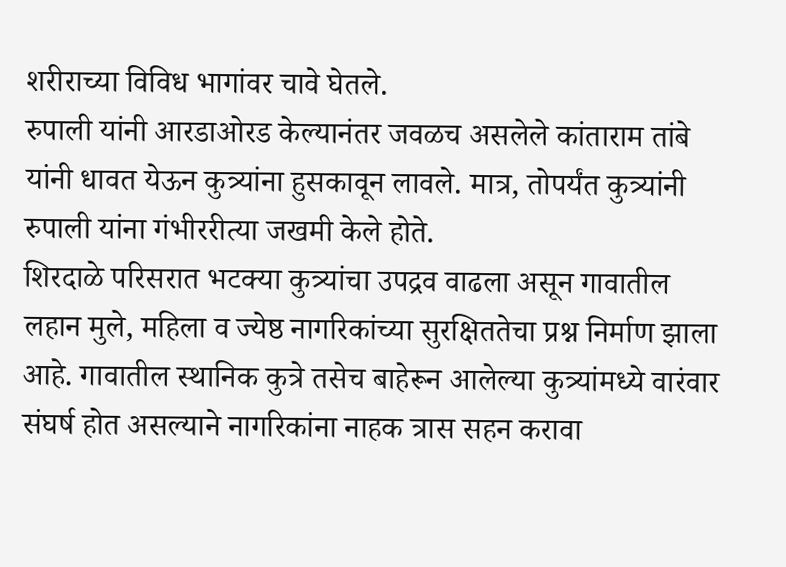शरीराच्या विविध भागांवर चावे घेतले.
रुपाली यांनी आरडाओरड केल्यानंतर जवळच असलेले कांताराम तांबे यांनी धावत येऊन कुत्र्यांना हुसकावून लावले. मात्र, तोपर्यंत कुत्र्यांनी रुपाली यांना गंभीररीत्या जखमी केले होते.
शिरदाळे परिसरात भटक्या कुत्र्यांचा उपद्रव वाढला असून गावातील लहान मुले, महिला व ज्येष्ठ नागरिकांच्या सुरक्षिततेचा प्रश्न निर्माण झाला आहे. गावातील स्थानिक कुत्रे तसेच बाहेरून आलेल्या कुत्र्यांमध्ये वारंवार संघर्ष होत असल्याने नागरिकांना नाहक त्रास सहन करावा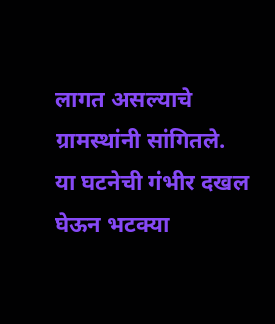लागत असल्याचे ग्रामस्थांनी सांगितले.
या घटनेची गंभीर दखल घेऊन भटक्या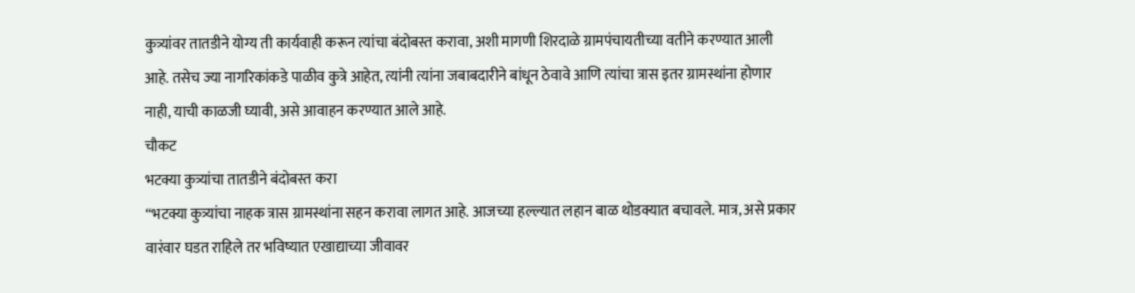कुत्र्यांवर तातडीने योग्य ती कार्यवाही करून त्यांचा बंदोबस्त करावा, अशी मागणी शिरदाळे ग्रामपंचायतीच्या वतीने करण्यात आली आहे. तसेच ज्या नागरिकांकडे पाळीव कुत्रे आहेत, त्यांनी त्यांना जबाबदारीने बांधून ठेवावे आणि त्यांचा त्रास इतर ग्रामस्थांना होणार नाही, याची काळजी घ्यावी, असे आवाहन करण्यात आले आहे.
चौकट
भटक्या कुत्र्यांचा तातडीने बंदोबस्त करा
“भटक्या कुत्र्यांचा नाहक त्रास ग्रामस्थांना सहन करावा लागत आहे. आजच्या हल्ल्यात लहान बाळ थोडक्यात बचावले. मात्र, असे प्रकार वारंवार घडत राहिले तर भविष्यात एखाद्याच्या जीवावर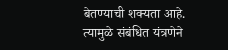बेतण्याची शक्यता आहे. त्यामुळे संबंधित यंत्रणेने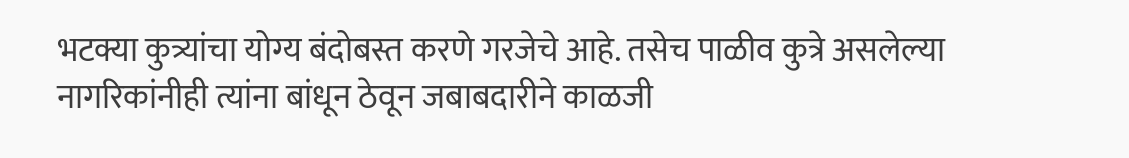भटक्या कुत्र्यांचा योग्य बंदोबस्त करणे गरजेचे आहे. तसेच पाळीव कुत्रे असलेल्या नागरिकांनीही त्यांना बांधून ठेवून जबाबदारीने काळजी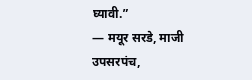घ्यावी.”
— मयूर सरडे, माजी उपसरपंच,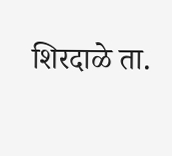शिरदाळे ता.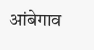आंबेगाव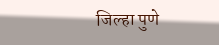जिल्हा पुणे